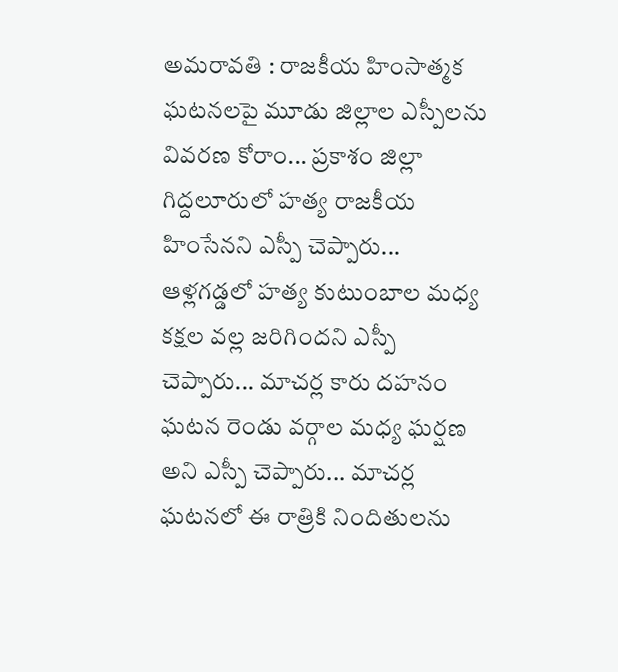అమరావతి : రాజకీయ హింసాత్మక ఘటనలపై మూడు జిల్లాల ఎస్పీలను వివరణ కోరాం... ప్రకాశం జిల్లా గిద్దలూరులో హత్య రాజకీయ హింసేనని ఎస్పీ చెప్పారు... ఆళ్లగడ్డలో హత్య కుటుంబాల మధ్య కక్షల వల్ల జరిగిందని ఎస్పీ చెప్పారు... మాచర్ల కారు దహనం ఘటన రెండు వర్గాల మధ్య ఘర్షణ అని ఎస్పీ చెప్పారు... మాచర్ల ఘటనలో ఈ రాత్రికి నిందితులను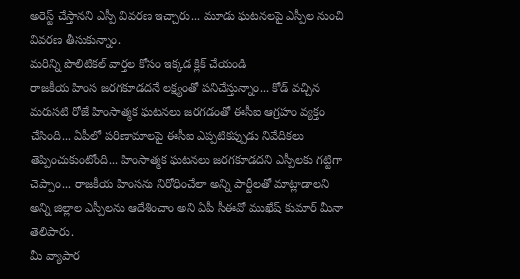అరెస్ట్ చేస్తానని ఎస్పీ వివరణ ఇచ్చారు... మూడు ఘటనలపై ఎస్పీల నుంచి వివరణ తీసుకున్నాం.
మరిన్ని పొలిటికల్ వార్తల కోసం ఇక్కడ క్లిక్ చేయండి
రాజకీయ హింస జరగకూడదనే లక్ష్యంతో పనిచేస్తున్నాం... కోడ్ వచ్చిన మరుసటి రోజే హింసాత్మక ఘటనలు జరగడంతో ఈసీఐ ఆగ్రహం వ్యక్తం చేసింది... ఏపీలో పరిణామాలపై ఈసీఐ ఎప్పటికప్పుడు నివేదికలు తెప్పించుకుంటోంది... హింసాత్మక ఘటనలు జరగకూడదని ఎస్పీలకు గట్టిగా చెప్పాం... రాజకీయ హింసను నిరోధించేలా అన్ని పార్టీలతో మాట్లాడాలని అన్ని జిల్లాల ఎస్పీలను ఆదేశించాం అని ఏపీ సీఈవో ముఖేష్ కుమార్ మీనా తెలిపారు.
మీ వ్యాపార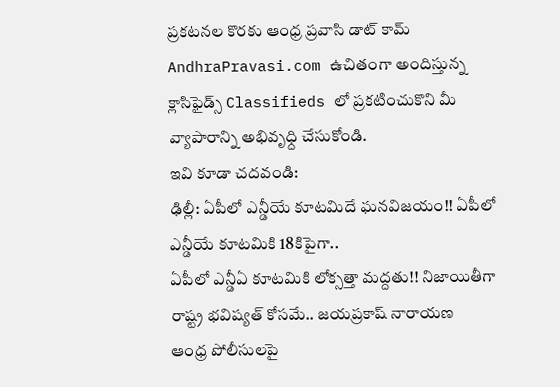ప్రకటనల కొరకు ఆంధ్ర ప్రవాసి డాట్ కామ్ AndhraPravasi.com ఉచితంగా అందిస్తున్న క్లాసిఫైడ్స్ Classifieds లో ప్రకటించుకొని మీ వ్యాపారాన్ని అభివృధ్ది చేసుకోండి.
ఇవి కూడా చదవండి:
ఢిల్లీ: ఏపీలో ఎన్డీయే కూటమిదే ఘనవిజయం!! ఏపీలో ఎన్డీయే కూటమికి 18కిపైగా..
ఏపీలో ఎన్డీఏ కూటమికి లోక్సత్తా మద్దతు!! నిజాయితీగా రాష్ట్ర భవిష్యత్ కోసమే.. జయప్రకాష్ నారాయణ
ఆంధ్ర పోలీసులపై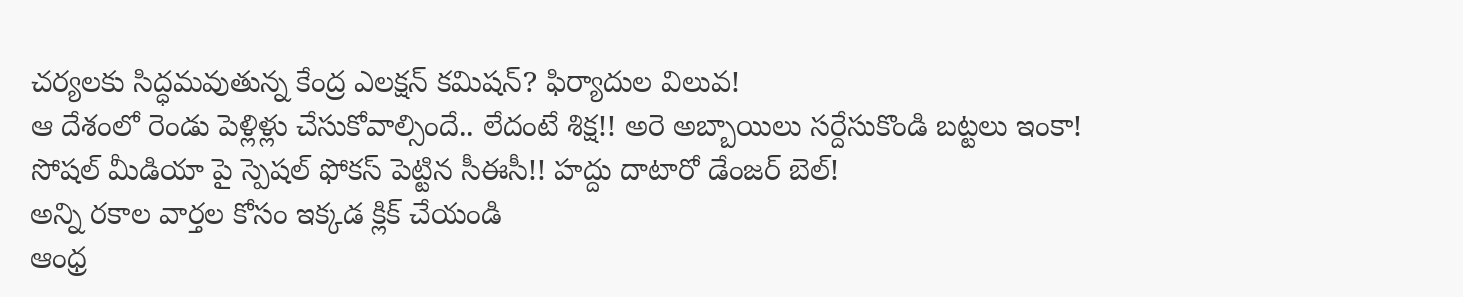చర్యలకు సిద్ధమవుతున్న కేంద్ర ఎలక్షన్ కమిషన్? ఫిర్యాదుల విలువ!
ఆ దేశంలో రెండు పెళ్లిళ్లు చేసుకోవాల్సిందే.. లేదంటే శిక్ష!! అరె అబ్బాయిలు సర్దేసుకొండి బట్టలు ఇంకా!
సోషల్ మీడియా పై స్పెషల్ ఫోకస్ పెట్టిన సీఈసీ!! హద్దు దాటారో డేంజర్ బెల్!
అన్ని రకాల వార్తల కోసం ఇక్కడ క్లిక్ చేయండి
ఆంధ్ర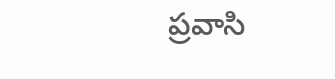ప్రవాసి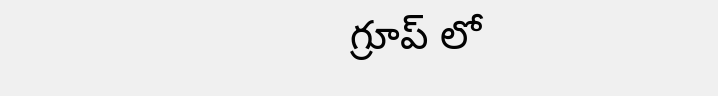గ్రూప్ లో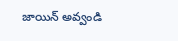జాయిన్ అవ్వండి